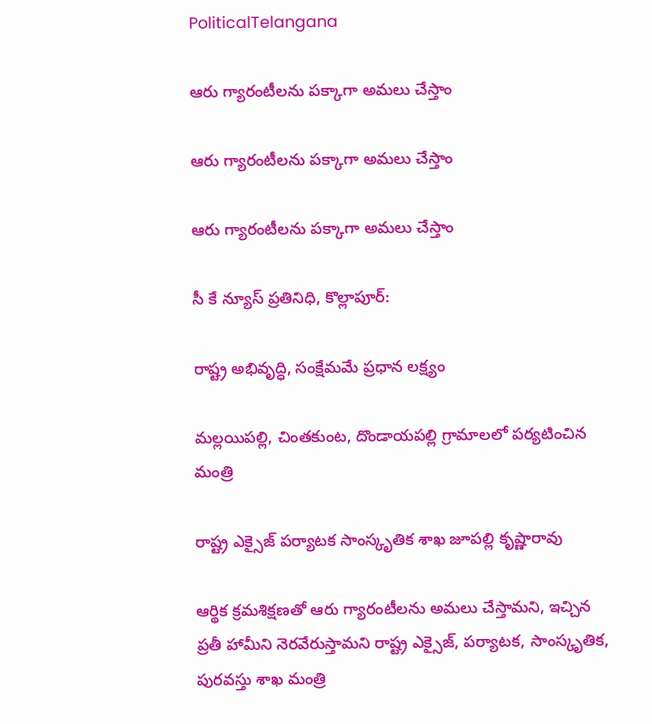PoliticalTelangana

ఆరు గ్యారంటీలను పక్కాగా అమలు చేస్తాం

ఆరు గ్యారంటీలను పక్కాగా అమలు చేస్తాం

ఆరు గ్యారంటీలను పక్కాగా అమలు చేస్తాం

సీ కే న్యూస్ ప్రతినిధి, కొల్లాపూర్:

రాష్ట్ర అభివృద్ధి, సంక్షేమ‌మే ప్ర‌ధాన లక్ష్యం

మల్లయిపల్లి, చింతకుంట, దొండాయపల్లి గ్రామాలలో పర్యటించిన మంత్రి

రాష్ట్ర ఎక్సైజ్ పర్యాటక సాంస్కృతిక శాఖ జూపల్లి కృష్ణారావు

ఆర్థిక క్ర‌మ‌శిక్ష‌ణ‌తో ఆరు గ్యారంటీల‌ను అమ‌లు చేస్తామ‌ని, ఇచ్చిన ప్ర‌తీ హామీని నెర‌వేరుస్తామ‌ని రాష్ట్ర ఎక్సైజ్, ప‌ర్యాట‌క‌, సాంస్కృతిక‌, పురవ‌స్తు శాఖ మంత్రి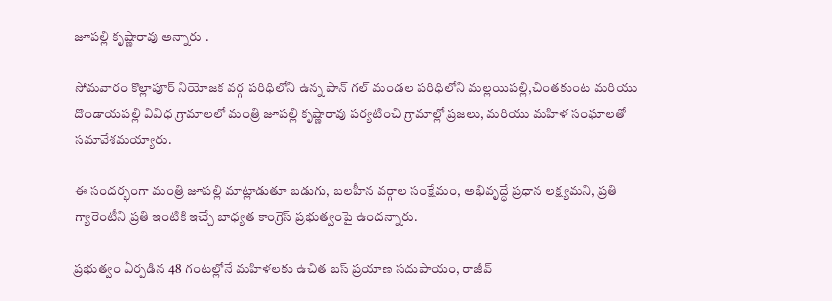జూప‌ల్లి కృష్ణారావు అన్నారు .

సోమవారం కొల్లాపూర్ నియోజక వర్గ పరిధిలోని ఉన్న పాన్ గల్ మండల పరిధిలోని మల్లయిపల్లి,చింతకుంట మరియు దొండాయపల్లి వివిధ గ్రామాలలో మంత్రి జూప‌ల్లి కృష్ణారావు పర్యటించి గ్రామాల్లో ప్ర‌జ‌లు, మరియు మ‌హిళ సంఘాల‌తో స‌మావేశ‌మ‌య్యారు.

ఈ సంద‌ర్భంగా మంత్రి జూపల్లి మాట్లాడుతూ బ‌డుగు, బ‌ల‌హీన వ‌ర్గాల సంక్షేమం, అభివృద్ధే ప్ర‌ధాన ల‌క్ష్య‌మ‌ని, ప్రతి గ్యారెంటీని ప్రతి ఇంటికి ఇచ్చే బాధ్యత కాంగ్రెస్ ప్రభుత్వంపై ఉందన్నారు.

ప్ర‌భుత్వం ఏర్ప‌డిన 48 గంట‌ల్లోనే మ‌హిళ‌ల‌కు ఉచిత బ‌స్ ప్ర‌యాణ స‌దుపాయం, రాజీవ్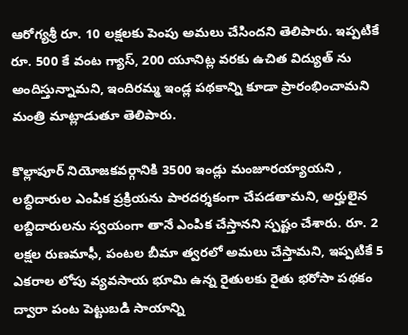ఆరోగ్య‌శ్రీ రూ. 10 ల‌క్ష‌ల‌కు పెంపు అమ‌లు చేసింద‌ని తెలిపారు. ఇప్ప‌టికే రూ. 500 కే వంట‌ గ్యాస్, 200 యూనిట్ల వ‌ర‌కు ఉచిత విద్యుత్ ను అందిస్తున్నామ‌ని, ఇందిర‌మ్మ ఇండ్ల ప‌థ‌కాన్ని కూడా ప్రారంభించామ‌ని మంత్రి మాట్లాడుతూ తెలిపారు.

కొల్లాపూర్ నియోజ‌క‌వ‌ర్గానికి 3500 ఇండ్లు మంజూర‌య్యాయ‌ని , ల‌బ్ధిదారుల ఎంపిక ప్ర‌క్రియ‌ను పార‌ద‌ర్శ‌కంగా చేప‌డ‌తామ‌ని, అర్హులైన ల‌బ్దిదారుల‌ను స్వ‌యంగా తానే ఎంపిక చేస్తాన‌ని స్ప‌ష్టం చేశారు. రూ. 2 లక్షల రుణమాఫీ, పంట‌ల బీమా త్వరలో అమలు చేస్తామని, ఇప్ప‌టికే 5 ఎక‌రాల లోపు వ్య‌వ‌సాయ భూమి ఉన్న రైతుల‌కు రైతు భ‌రోసా ప‌థ‌కం ద్వారా పంట పెట్టుబ‌డి సాయాన్ని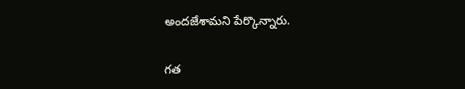అంద‌జేశామ‌ని పేర్కొన్నారు.

గత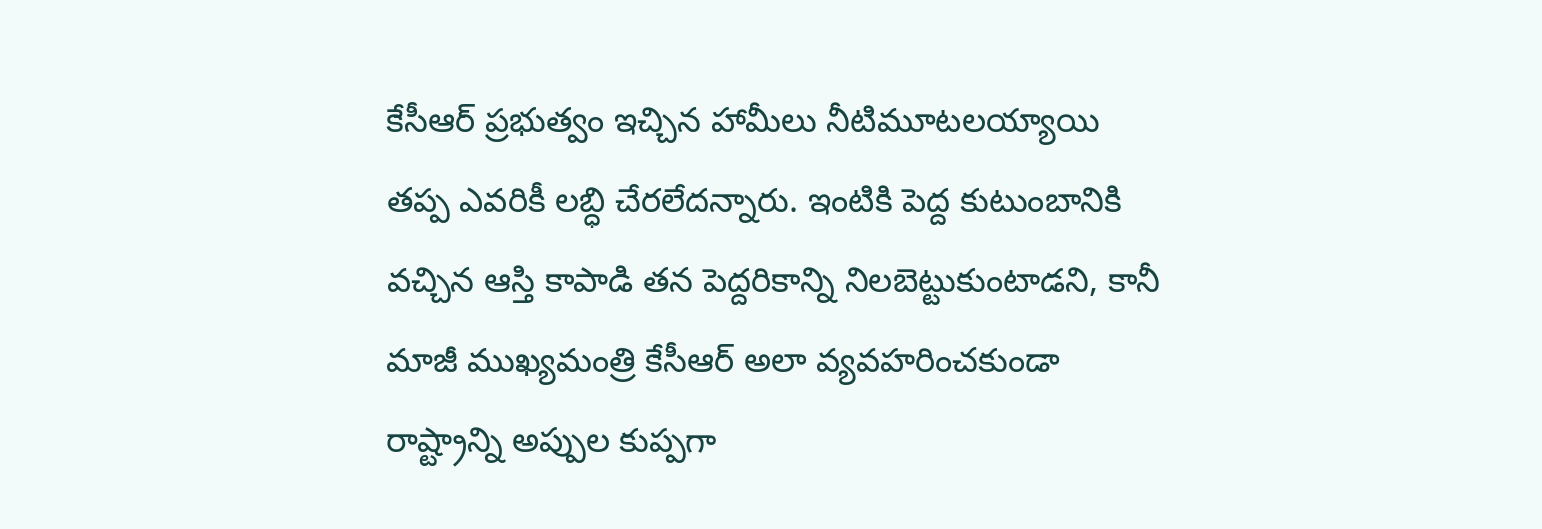కేసీఆర్ ప్రభుత్వం ఇచ్చిన హామీలు నీటిమూటలయ్యాయి తప్ప ఎవరికీ లబ్ధి చేరలేదన్నారు. ఇంటికి పెద్ద కుటుంబానికి వ‌చ్చిన ఆస్తి కాపాడి త‌న పెద్ద‌రికాన్ని నిల‌బెట్టుకుంటాడ‌ని, కానీ మాజీ ముఖ్య‌మంత్రి కేసీఆర్ అలా వ్య‌వ‌హ‌రించ‌కుండా రాష్ట్రాన్ని అప్పుల కుప్ప‌గా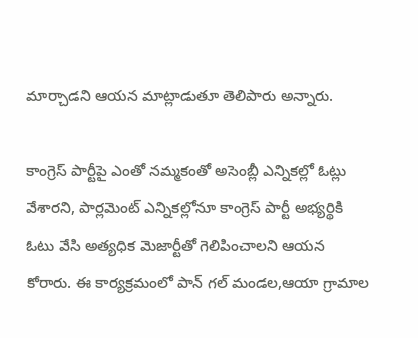మార్చాడ‌ని ఆయన మాట్లాడుతూ తెలిపారు అన్నారు.

కాంగ్రెస్ పార్టీపై ఎంతో న‌మ్మ‌కంతో అసెంబ్లీ ఎన్నిక‌ల్లో ఓట్లు వేశార‌ని, పార్ల‌మెంట్ ఎన్నిక‌ల్లోనూ కాంగ్రెస్ పార్టీ అభ్య‌ర్థికి ఓటు వేసి అత్య‌ధిక మెజార్టీతో గెలిపించాల‌ని ఆయన కోరారు. ఈ కార్యక్రమంలో పాన్ గల్ మండల,ఆయా గ్రామాల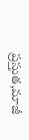ప్రస్తుత,మాజీ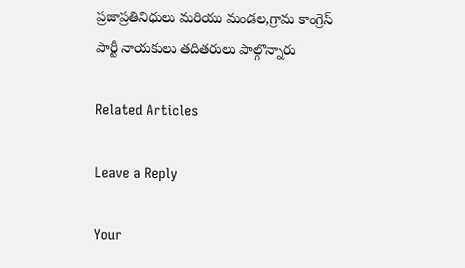ప్రజాప్రతినిధులు మరియు మండల,గ్రామ కాంగ్రెస్ పార్టీ నాయకులు తదితరులు పాల్గొన్నారు

Related Articles

Leave a Reply

Your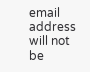email address will not be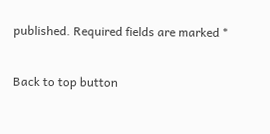published. Required fields are marked *

Back to top button